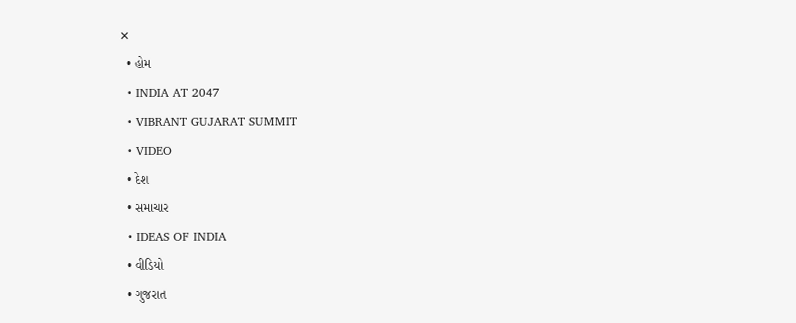✕
  • હોમ
  • INDIA AT 2047
  • VIBRANT GUJARAT SUMMIT
  • VIDEO
  • દેશ
  • સમાચાર
  • IDEAS OF INDIA
  • વીડિયો
  • ગુજરાત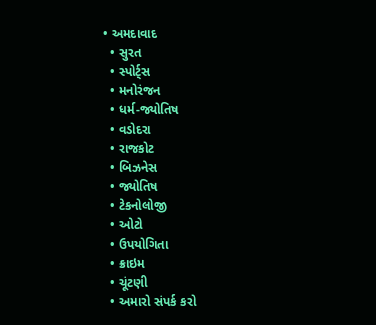• અમદાવાદ
  • સુરત
  • સ્પોર્ટ્સ
  • મનોરંજન
  • ધર્મ-જ્યોતિષ
  • વડોદરા
  • રાજકોટ
  • બિઝનેસ
  • જ્યોતિષ
  • ટેકનોલોજી
  • ઓટો
  • ઉપયોગિતા
  • ક્રાઇમ
  • ચૂંટણી
  • અમારો સંપર્ક કરો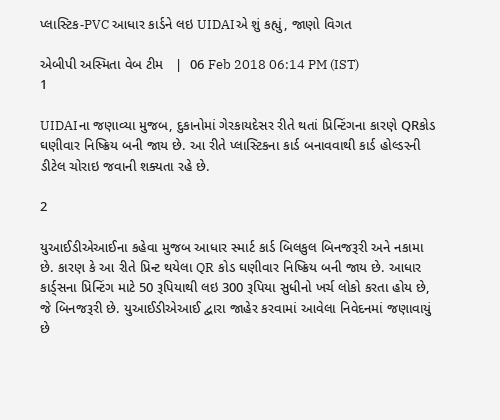પ્લાસ્ટિક-PVC આધાર કાર્ડને લઇ UIDAIએ શું કહ્યું, જાણો વિગત

એબીપી અસ્મિતા વેબ ટીમ   |  06 Feb 2018 06:14 PM (IST)
1

UIDAIના જણાવ્યા મુજબ, દુકાનોમાં ગેરકાયદેસર રીતે થતાં પ્રિન્ટિંગના કારણે QRકોડ ઘણીવાર નિષ્ક્રિય બની જાય છે. આ રીતે પ્લાસ્ટિકના કાર્ડ બનાવવાથી કાર્ડ હોલ્ડરની ડીટેલ ચોરાઇ જવાની શક્યતા રહે છે.

2

યુઆઈડીએઆઈના કહેવા મુજબ આધાર સ્માર્ટ કાર્ડ બિલકુલ બિનજરૂરી અને નકામા છે. કારણ કે આ રીતે પ્રિન્ટ થયેલા QR કોડ ઘણીવાર નિષ્ક્રિય બની જાય છે. આધાર કાર્ડ્સના પ્રિન્ટિંગ માટે 50 રૂપિયાથી લઇ 300 રૂપિયા સુધીનો ખર્ચ લોકો કરતા હોય છે, જે બિનજરૂરી છે. યુઆઈડીએઆઈ દ્વારા જાહેર કરવામાં આવેલા નિવેદનમાં જણાવાયું છે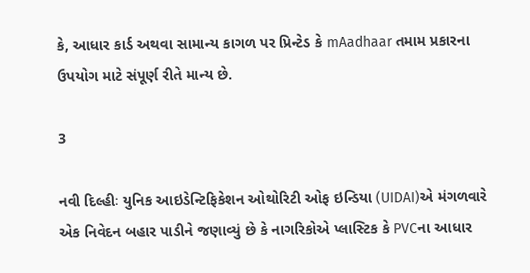કે, આધાર કાર્ડ અથવા સામાન્ય કાગળ પર પ્રિન્ટેડ કે mAadhaar તમામ પ્રકારના ઉપયોગ માટે સંપૂર્ણ રીતે માન્ય છે.

3

નવી દિલ્હીઃ યુનિક આઇડેન્ટિફિકેશન ઓથોરિટી ઓફ ઇન્ડિયા (UIDAI)એ મંગળવારે એક નિવેદન બહાર પાડીને જણાવ્યું છે કે નાગરિકોએ પ્લાસ્ટિક કે PVCના આધાર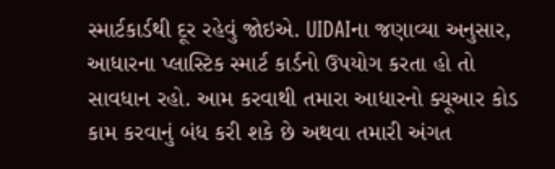સ્માર્ટકાર્ડથી દૂર રહેવું જોઇએ. UIDAIના જણાવ્યા અનુસાર, આધારના પ્લાસ્ટિક સ્માર્ટ કાર્ડનો ઉપયોગ કરતા હો તો સાવધાન રહો. આમ કરવાથી તમારા આધારનો ક્યૂઆર કોડ કામ કરવાનું બંધ કરી શકે છે અથવા તમારી અંગત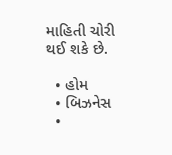માહિતી ચોરી થઈ શકે છે.

  • હોમ
  • બિઝનેસ
  •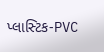પ્લાસ્ટિક-PVC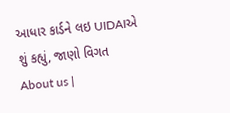આધાર કાર્ડને લઇ UIDAIએ શું કહ્યું, જાણો વિગત
About us |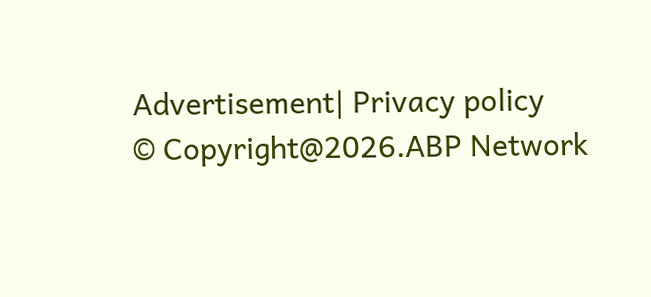Advertisement| Privacy policy
© Copyright@2026.ABP Network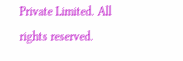Private Limited. All rights reserved.